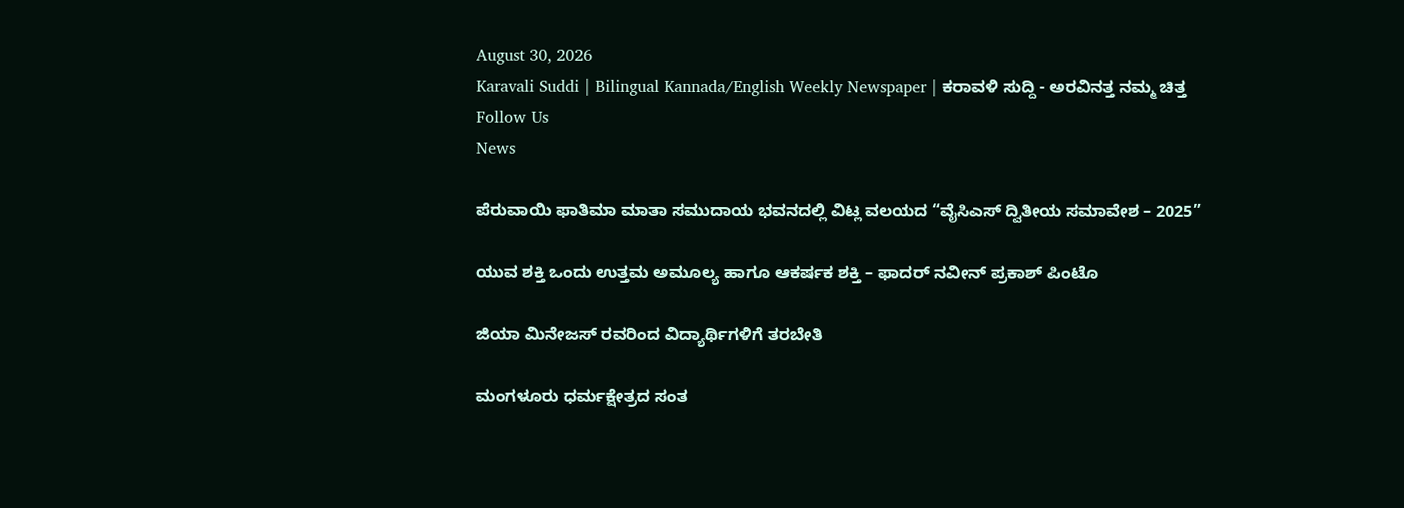August 30, 2026
Karavali Suddi | Bilingual Kannada/English Weekly Newspaper | ಕರಾವಳಿ ಸುದ್ದಿ - ಅರವಿನತ್ತ ನಮ್ಮ ಚಿತ್ತ
Follow Us
News

ಪೆರುವಾಯಿ ಫಾತಿಮಾ ಮಾತಾ ಸಮುದಾಯ ಭವನದಲ್ಲಿ ವಿಟ್ಲ ವಲಯದ “ವೈಸಿಎಸ್ ದ್ವಿತೀಯ ಸಮಾವೇಶ – 2025”

ಯುವ ಶಕ್ತಿ ಒಂದು ಉತ್ತಮ ಅಮೂಲ್ಯ ಹಾಗೂ ಆಕರ್ಷಕ ಶಕ್ತಿ – ಫಾದರ್ ನವೀನ್ ಪ್ರಕಾಶ್ ಪಿಂಟೊ

ಜಿಯಾ ಮಿನೇಜಸ್ ರವರಿಂದ ವಿದ್ಯಾರ್ಥಿಗಳಿಗೆ ತರಬೇತಿ

ಮಂಗಳೂರು ಧರ್ಮಕ್ಷೇತ್ರದ ಸಂತ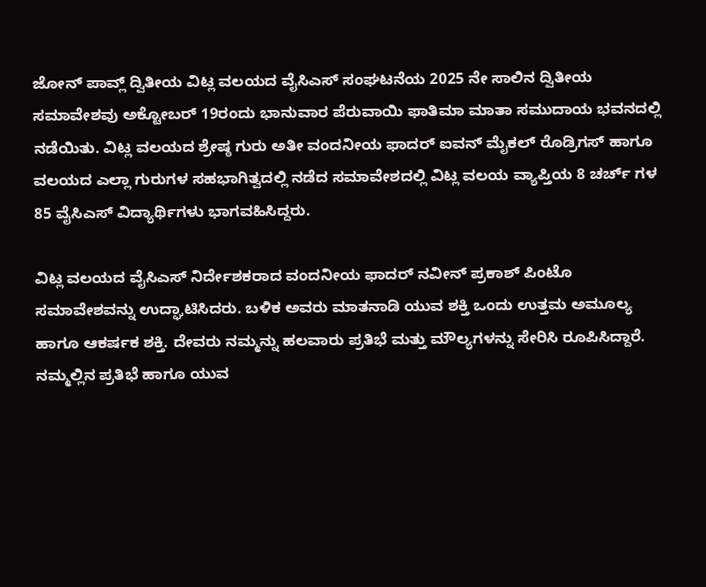ಜೋನ್‌ ಪಾವ್ಲ್ ದ್ವಿತೀಯ ವಿಟ್ಲ ವಲಯದ ವೈಸಿಎಸ್‌ ಸಂಘಟನೆಯ 2025 ನೇ ಸಾಲಿನ ದ್ವಿತೀಯ ಸಮಾವೇಶವು ಅಕ್ಟೋಬರ್ 19ರಂದು ಭಾನುವಾರ ಪೆರುವಾಯಿ ಫಾತಿಮಾ ಮಾತಾ ಸಮುದಾಯ ಭವನದಲ್ಲಿ ನಡೆಯಿತು. ವಿಟ್ಲ ವಲಯದ ಶ್ರೇಷ್ಠ ಗುರು ಅತೀ ವಂದನೀಯ ಫಾದರ್ ಐವನ್ ಮೈಕಲ್ ರೊಡ್ರಿಗಸ್ ಹಾಗೂ ವಲಯದ ಎಲ್ಲಾ ಗುರುಗಳ ಸಹಭಾಗಿತ್ವದಲ್ಲಿ ನಡೆದ ಸಮಾವೇಶದಲ್ಲಿ ವಿಟ್ಲ ವಲಯ ವ್ಯಾಪ್ತಿಯ 8 ಚರ್ಚ್ ಗಳ 85 ವೈಸಿಎಸ್‌ ವಿದ್ಯಾರ್ಥಿಗಳು ಭಾಗವಹಿಸಿದ್ದರು.

ವಿಟ್ಲ ವಲಯದ ವೈಸಿಎಸ್‌ ನಿರ್ದೇಶಕರಾದ ವಂದನೀಯ ಫಾದರ್ ನವೀನ್‌ ಪ್ರಕಾಶ್‌ ಪಿಂಟೊ ಸಮಾವೇಶವನ್ನು ಉದ್ಘಾಟಿಸಿದರು. ಬಳಿಕ ಅವರು ಮಾತನಾಡಿ ಯುವ ಶಕ್ತಿ ಒಂದು ಉತ್ತಮ ಅಮೂಲ್ಯ ಹಾಗೂ ಆಕರ್ಷಕ ಶಕ್ತಿ. ದೇವರು ನಮ್ಮನ್ನು ಹಲವಾರು ಪ್ರತಿಭೆ ಮತ್ತು ಮೌಲ್ಯಗಳನ್ನು ಸೇರಿಸಿ ರೂಪಿಸಿದ್ದಾರೆ. ನಮ್ಮಲ್ಲಿನ ಪ್ರತಿಭೆ ಹಾಗೂ ಯುವ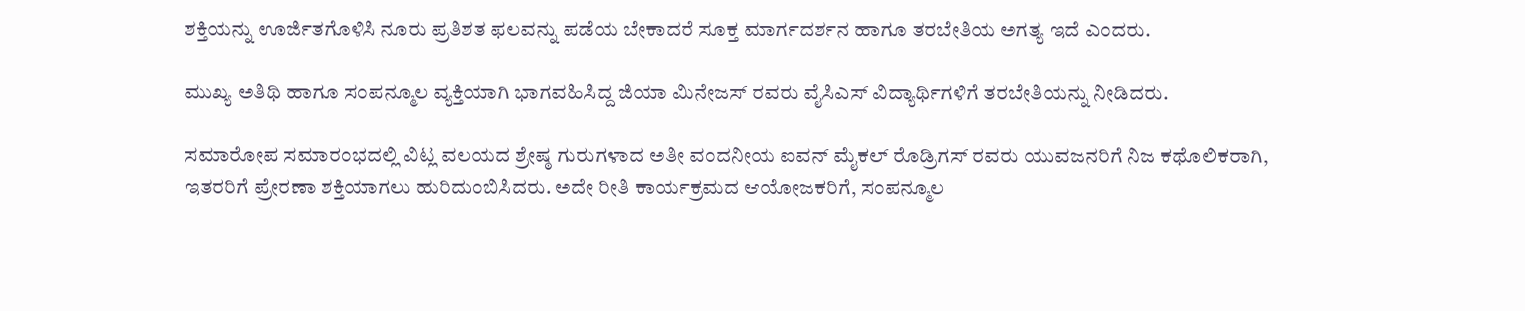ಶಕ್ತಿಯನ್ನು ಊರ್ಜಿತಗೊಳಿಸಿ ನೂರು ಪ್ರತಿಶತ ಫಲವನ್ನು ಪಡೆಯ ಬೇಕಾದರೆ ಸೂಕ್ತ ಮಾರ್ಗದರ್ಶನ ಹಾಗೂ ತರಬೇತಿಯ ಅಗತ್ಯ ಇದೆ ಎಂದರು.

ಮುಖ್ಯ ಅತಿಥಿ ಹಾಗೂ ಸಂಪನ್ಮೂಲ ವ್ಯಕ್ತಿಯಾಗಿ ಭಾಗವಹಿಸಿದ್ದ ಜಿಯಾ ಮಿನೇಜಸ್ ರವರು ವೈಸಿಎಸ್‌ ವಿದ್ಯಾರ್ಥಿಗಳಿಗೆ ತರಬೇತಿಯನ್ನು ನೀಡಿದರು.

ಸಮಾರೋಪ ಸಮಾರಂಭದಲ್ಲಿ ವಿಟ್ಲ ವಲಯದ ಶ್ರೇಷ್ಠ ಗುರುಗಳಾದ ಅತೀ ವಂದನೀಯ ಐವನ್ ಮೈಕಲ್ ರೊಡ್ರಿಗಸ್ ರವರು ಯುವಜನರಿಗೆ ನಿಜ ಕಥೊಲಿಕರಾಗಿ, ಇತರರಿಗೆ ಪ್ರೇರಣಾ ಶಕ್ತಿಯಾಗಲು ಹುರಿದುಂಬಿಸಿದರು. ಅದೇ ರೀತಿ ಕಾರ್ಯಕ್ರಮದ ಆಯೋಜಕರಿಗೆ, ಸಂಪನ್ಮೂಲ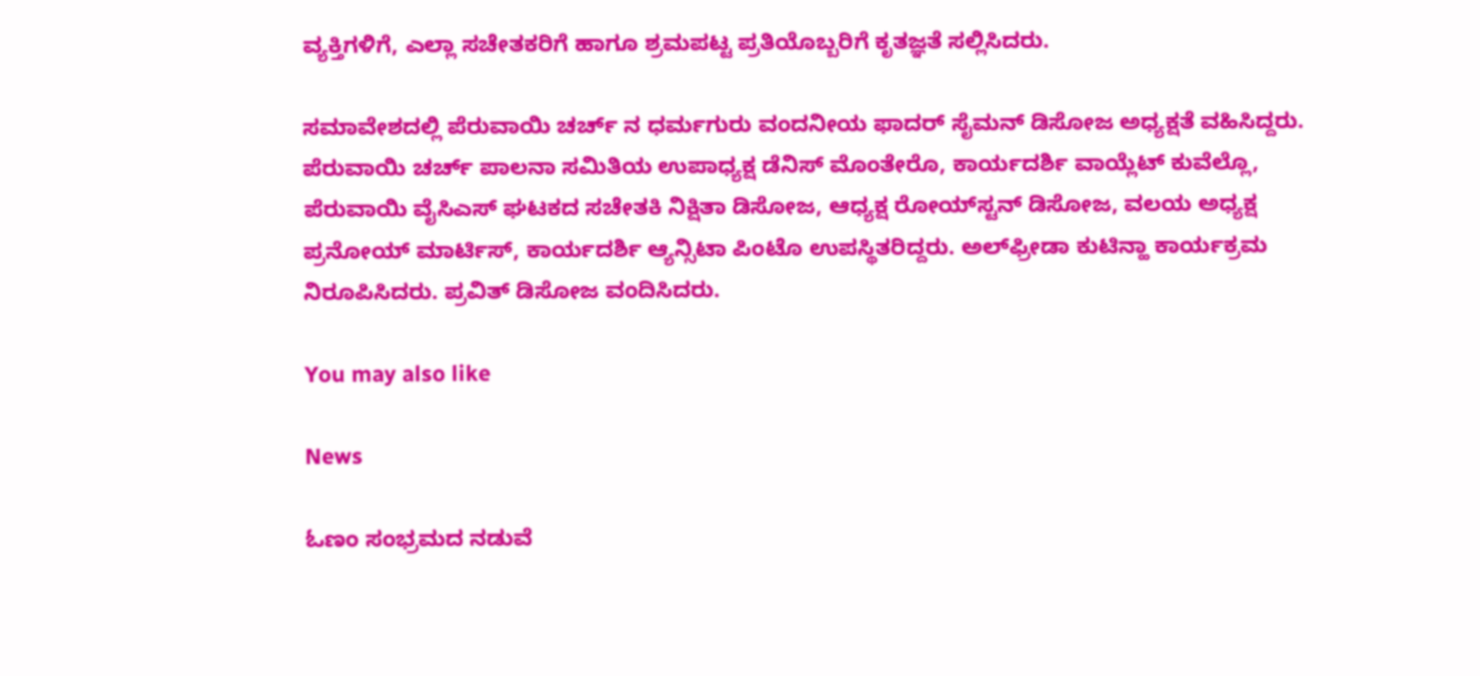ವ್ಯಕ್ತಿಗಳಿಗೆ, ಎಲ್ಲಾ ಸಚೇತಕರಿಗೆ ಹಾಗೂ ಶ್ರಮಪಟ್ಟ ಪ್ರತಿಯೊಬ್ಬರಿಗೆ ಕೃತಜ್ಞತೆ ಸಲ್ಲಿಸಿದರು.

ಸಮಾವೇಶದಲ್ಲಿ ಪೆರುವಾಯಿ ಚರ್ಚ್ ನ ಧರ್ಮಗುರು ವಂದನೀಯ ಫಾದರ್ ಸೈಮನ್‌ ಡಿಸೋಜ ಅಧ್ಯಕ್ಷತೆ ವಹಿಸಿದ್ದರು. ಪೆರುವಾಯಿ ಚರ್ಚ್‌ ಪಾಲನಾ ಸಮಿತಿಯ ಉಪಾಧ್ಯಕ್ಷ ಡೆನಿಸ್‌ ಮೊಂತೇರೊ, ಕಾರ್ಯದರ್ಶಿ ವಾಯ್ಲೆಟ್ ಕುವೆಲ್ಲೊ, ಪೆರುವಾಯಿ ವೈಸಿಎಸ್‌ ಘಟಕದ ಸಚೇತಕಿ ನಿಕ್ಷಿತಾ ಡಿಸೋಜ, ಆಧ್ಯಕ್ಷ ರೋಯ್‌ಸ್ಟನ್‌ ಡಿಸೋಜ, ವಲಯ ಅಧ್ಯಕ್ಷ ಪ್ರನೋಯ್‌ ಮಾರ್ಟಿಸ್, ಕಾರ್ಯದರ್ಶಿ ಆ್ಯನ್ಸಿಟಾ ಪಿಂಟೊ ಉಪಸ್ಥಿತರಿದ್ದರು. ಅಲ್‌ಫ್ರೀಡಾ ಕುಟಿನ್ಹಾ ಕಾರ್ಯಕ್ರಮ ನಿರೂಪಿಸಿದರು. ಪ್ರವಿತ್ ಡಿಸೋಜ ವಂದಿಸಿದರು.

You may also like

News

ಓಣಂ ಸಂಭ್ರಮದ ನಡುವೆ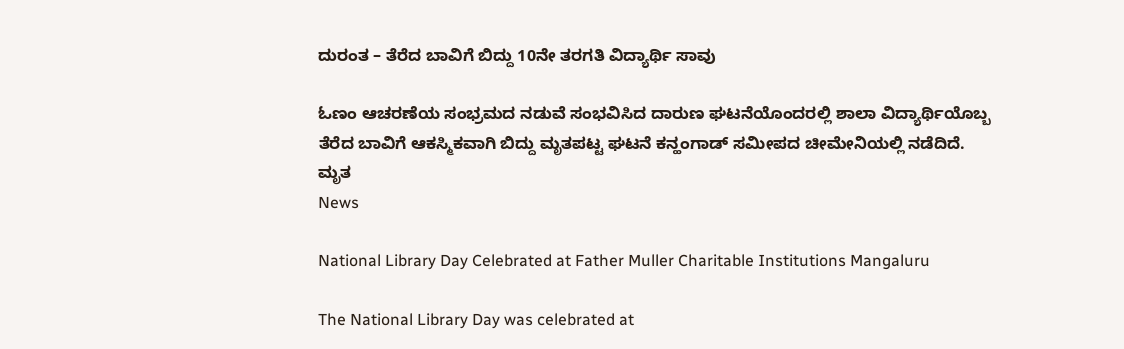ದುರಂತ – ತೆರೆದ ಬಾವಿಗೆ ಬಿದ್ದು 10ನೇ ತರಗತಿ ವಿದ್ಯಾರ್ಥಿ ಸಾವು

ಓಣಂ ಆಚರಣೆಯ ಸಂಭ್ರಮದ ನಡುವೆ ಸಂಭವಿಸಿದ ದಾರುಣ ಘಟನೆಯೊಂದರಲ್ಲಿ ಶಾಲಾ ವಿದ್ಯಾರ್ಥಿಯೊಬ್ಬ ತೆರೆದ ಬಾವಿಗೆ ಆಕಸ್ಮಿಕವಾಗಿ ಬಿದ್ದು ಮೃತಪಟ್ಟ ಘಟನೆ ಕನ್ಹಂಗಾಡ್ ಸಮೀಪದ ಚೀಮೇನಿಯಲ್ಲಿ ನಡೆದಿದೆ. ಮೃತ
News

National Library Day Celebrated at Father Muller Charitable Institutions Mangaluru

The National Library Day was celebrated at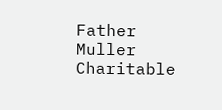Father Muller Charitable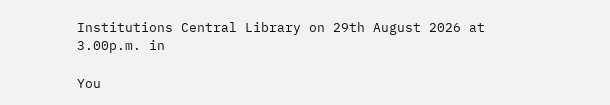Institutions Central Library on 29th August 2026 at 3.00p.m. in

You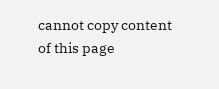cannot copy content of this page